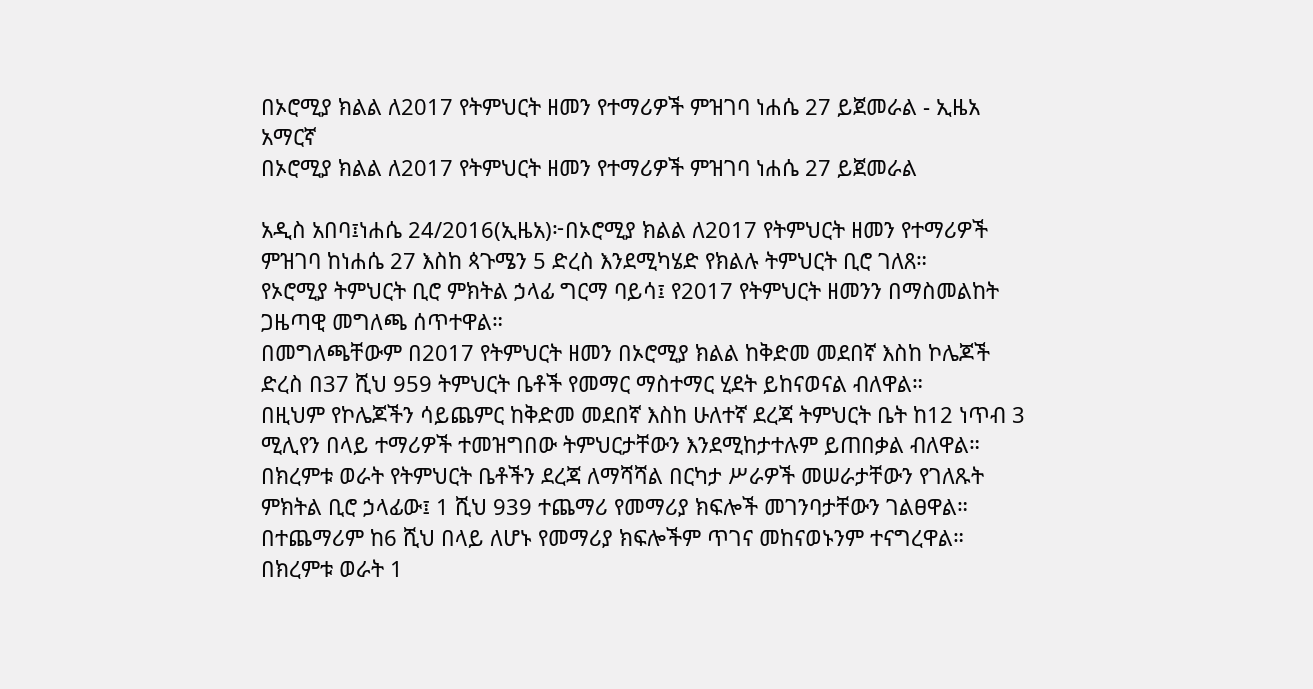በኦሮሚያ ክልል ለ2017 የትምህርት ዘመን የተማሪዎች ምዝገባ ነሐሴ 27 ይጀመራል - ኢዜአ አማርኛ
በኦሮሚያ ክልል ለ2017 የትምህርት ዘመን የተማሪዎች ምዝገባ ነሐሴ 27 ይጀመራል

አዲስ አበባ፤ነሐሴ 24/2016(ኢዜአ)፦በኦሮሚያ ክልል ለ2017 የትምህርት ዘመን የተማሪዎች ምዝገባ ከነሐሴ 27 እስከ ጳጉሜን 5 ድረስ እንደሚካሄድ የክልሉ ትምህርት ቢሮ ገለጸ።
የኦሮሚያ ትምህርት ቢሮ ምክትል ኃላፊ ግርማ ባይሳ፤ የ2017 የትምህርት ዘመንን በማስመልከት ጋዜጣዊ መግለጫ ሰጥተዋል።
በመግለጫቸውም በ2017 የትምህርት ዘመን በኦሮሚያ ክልል ከቅድመ መደበኛ እስከ ኮሌጆች ድረስ በ37 ሺህ 959 ትምህርት ቤቶች የመማር ማስተማር ሂደት ይከናወናል ብለዋል።
በዚህም የኮሌጆችን ሳይጨምር ከቅድመ መደበኛ እስከ ሁለተኛ ደረጃ ትምህርት ቤት ከ12 ነጥብ 3 ሚሊየን በላይ ተማሪዎች ተመዝግበው ትምህርታቸውን እንደሚከታተሉም ይጠበቃል ብለዋል።
በክረምቱ ወራት የትምህርት ቤቶችን ደረጃ ለማሻሻል በርካታ ሥራዎች መሠራታቸውን የገለጹት ምክትል ቢሮ ኃላፊው፤ 1 ሺህ 939 ተጨማሪ የመማሪያ ክፍሎች መገንባታቸውን ገልፀዋል።
በተጨማሪም ከ6 ሺህ በላይ ለሆኑ የመማሪያ ክፍሎችም ጥገና መከናወኑንም ተናግረዋል።
በክረምቱ ወራት 1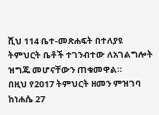ሺህ 114 ቤተ-መጽሐፍት በተለያዩ ትምህርት ቤቶች ተገንብተው ለአገልግሎት ዝግጁ መሆናቸውን ጠቁመዋል።
በዚህ የ2017 ትምህርት ዘመን ምዝገባ ከነሐሴ 27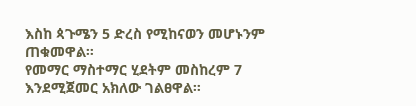እስከ ጳጉሜን 5 ድረስ የሚከናወን መሆኑንም ጠቁመዋል።
የመማር ማስተማር ሂደትም መስከረም 7 እንደሚጀመር አክለው ገልፀዋል።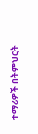ተማሪዎች በትምህርት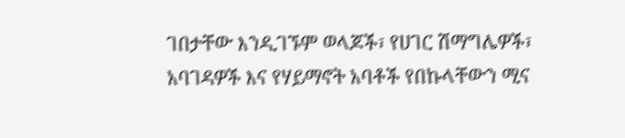ገበታቸው እንዲገኙም ወላጆች፣ የሀገር ሽማግሌዎች፣ አባገዳዎች እና የሃይማኖት አባቶች የበኩላቸውን ሚና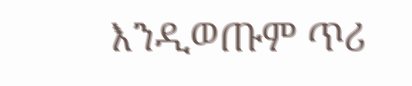እንዲወጡም ጥሪ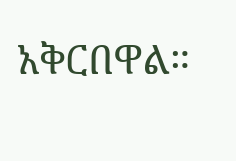አቅርበዋል።